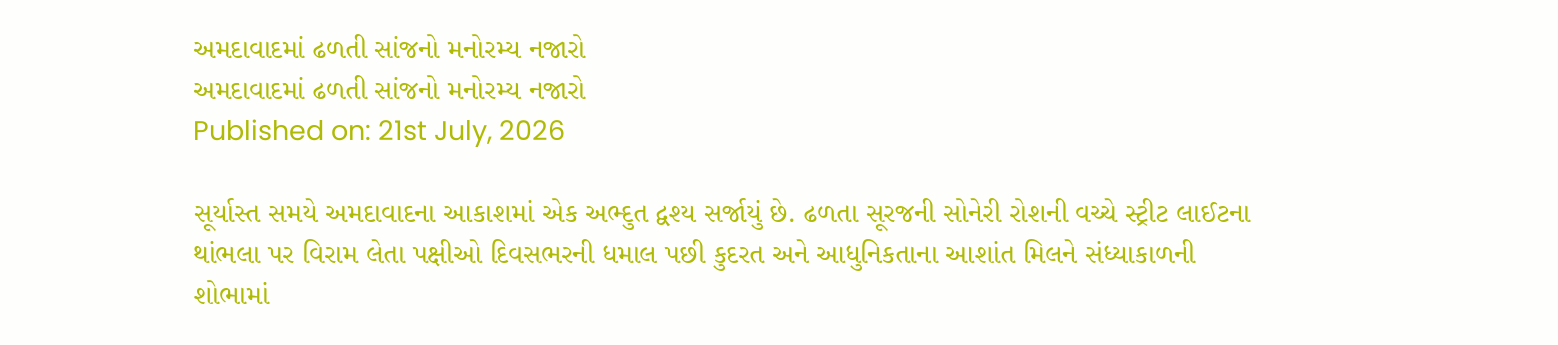અમદાવાદમાં ઢળતી સાંજનો મનોરમ્ય નજારો
અમદાવાદમાં ઢળતી સાંજનો મનોરમ્ય નજારો
Published on: 21st July, 2026

સૂર્યાસ્ત સમયે અમદાવાદના આકાશમાં એક અભ્દુત દ્વશ્ય સર્જાયું છે. ઢળતા સૂરજની સોનેરી રોશની વચ્ચે સ્ટ્રીટ લાઈટના થાંભલા પર વિરામ લેતા પક્ષીઓ દિવસભરની ધમાલ પછી કુદરત અને આધુનિકતાના આશાંત મિલને સંધ્યાકાળની શોભામાં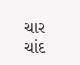ચાર ચાંદ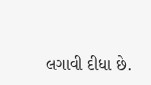લગાવી દીધા છે.